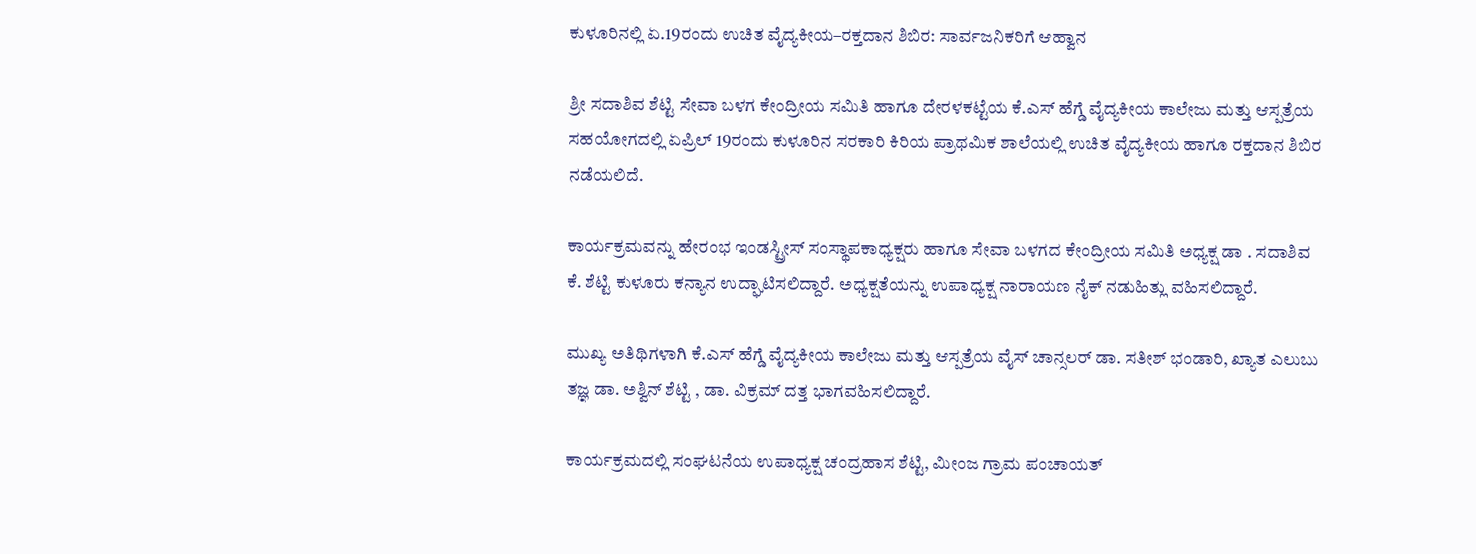ಕುಳೂರಿನಲ್ಲಿ ಏ.19ರಂದು ಉಚಿತ ವೈದ್ಯಕೀಯ–ರಕ್ತದಾನ ಶಿಬಿರ: ಸಾರ್ವಜನಿಕರಿಗೆ ಆಹ್ವಾನ

ಶ್ರೀ ಸದಾಶಿವ ಶೆಟ್ಟಿ ಸೇವಾ ಬಳಗ ಕೇಂದ್ರೀಯ ಸಮಿತಿ ಹಾಗೂ ದೇರಳಕಟ್ಟೆಯ ಕೆ.ಎಸ್ ಹೆಗ್ಡೆ ವೈದ್ಯಕೀಯ ಕಾಲೇಜು ಮತ್ತು ಆಸ್ಪತ್ರೆಯ ಸಹಯೋಗದಲ್ಲಿ ಏಪ್ರಿಲ್ 19ರಂದು ಕುಳೂರಿನ ಸರಕಾರಿ ಕಿರಿಯ ಪ್ರಾಥಮಿಕ ಶಾಲೆಯಲ್ಲಿ ಉಚಿತ ವೈದ್ಯಕೀಯ ಹಾಗೂ ರಕ್ತದಾನ ಶಿಬಿರ ನಡೆಯಲಿದೆ.

ಕಾರ್ಯಕ್ರಮವನ್ನು ಹೇರಂಭ ಇಂಡಸ್ಟ್ರೀಸ್ ಸಂಸ್ಥಾಪಕಾಧ್ಯಕ್ಷರು ಹಾಗೂ ಸೇವಾ ಬಳಗದ ಕೇಂದ್ರೀಯ ಸಮಿತಿ ಅಧ್ಯಕ್ಷ ಡಾ . ಸದಾಶಿವ ಕೆ. ಶೆಟ್ಟಿ ಕುಳೂರು ಕನ್ಯಾನ ಉದ್ಘಾಟಿಸಲಿದ್ದಾರೆ. ಅಧ್ಯಕ್ಷತೆಯನ್ನು ಉಪಾಧ್ಯಕ್ಷ ನಾರಾಯಣ ನೈಕ್ ನಡುಹಿತ್ಲು ವಹಿಸಲಿದ್ದಾರೆ.

ಮುಖ್ಯ ಅತಿಥಿಗಳಾಗಿ ಕೆ.ಎಸ್ ಹೆಗ್ಡೆ ವೈದ್ಯಕೀಯ ಕಾಲೇಜು ಮತ್ತು ಆಸ್ಪತ್ರೆಯ ವೈಸ್ ಚಾನ್ಸಲರ್ ಡಾ. ಸತೀಶ್ ಭಂಡಾರಿ, ಖ್ಯಾತ ಎಲುಬು ತಜ್ಞ ಡಾ. ಅಶ್ವಿನ್ ಶೆಟ್ಟಿ , ಡಾ. ವಿಕ್ರಮ್ ದತ್ತ ಭಾಗವಹಿಸಲಿದ್ದಾರೆ.

ಕಾರ್ಯಕ್ರಮದಲ್ಲಿ ಸಂಘಟನೆಯ ಉಪಾಧ್ಯಕ್ಷ ಚಂದ್ರಹಾಸ ಶೆಟ್ಟಿ, ಮೀಂಜ ಗ್ರಾಮ ಪಂಚಾಯತ್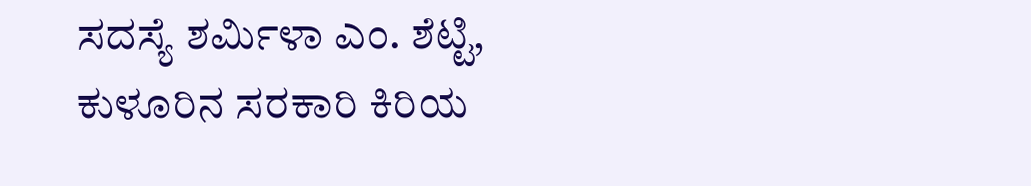ಸದಸ್ಯೆ ಶರ್ಮಿಳಾ ಎಂ. ಶೆಟ್ಟಿ, ಕುಳೂರಿನ ಸರಕಾರಿ ಕಿರಿಯ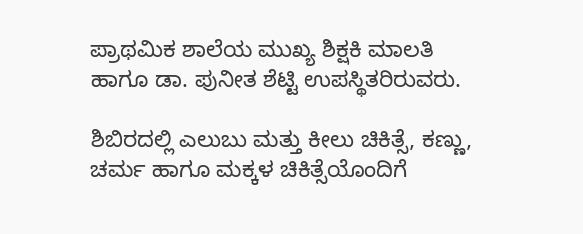ಪ್ರಾಥಮಿಕ ಶಾಲೆಯ ಮುಖ್ಯ ಶಿಕ್ಷಕಿ ಮಾಲತಿ ಹಾಗೂ ಡಾ. ಪುನೀತ ಶೆಟ್ಟಿ ಉಪಸ್ಥಿತರಿರುವರು.

ಶಿಬಿರದಲ್ಲಿ ಎಲುಬು ಮತ್ತು ಕೀಲು ಚಿಕಿತ್ಸೆ, ಕಣ್ಣು, ಚರ್ಮ ಹಾಗೂ ಮಕ್ಕಳ ಚಿಕಿತ್ಸೆಯೊಂದಿಗೆ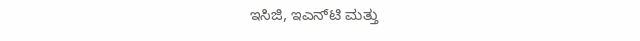ಇಸಿಜಿ, ಇಎನ್‌ಟಿ ಮತ್ತು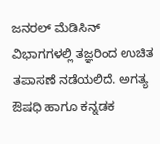ಜನರಲ್ ಮೆಡಿಸಿನ್ ವಿಭಾಗಗಳಲ್ಲಿ ತಜ್ಞರಿಂದ ಉಚಿತ ತಪಾಸಣೆ ನಡೆಯಲಿದೆ. ಅಗತ್ಯ ಔಷಧಿ ಹಾಗೂ ಕನ್ನಡಕ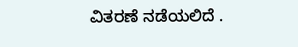ವಿತರಣೆ ನಡೆಯಲಿದೆ .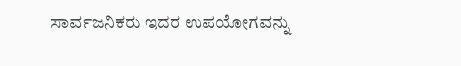ಸಾರ್ವಜನಿಕರು ಇದರ ಉಪಯೋಗವನ್ನು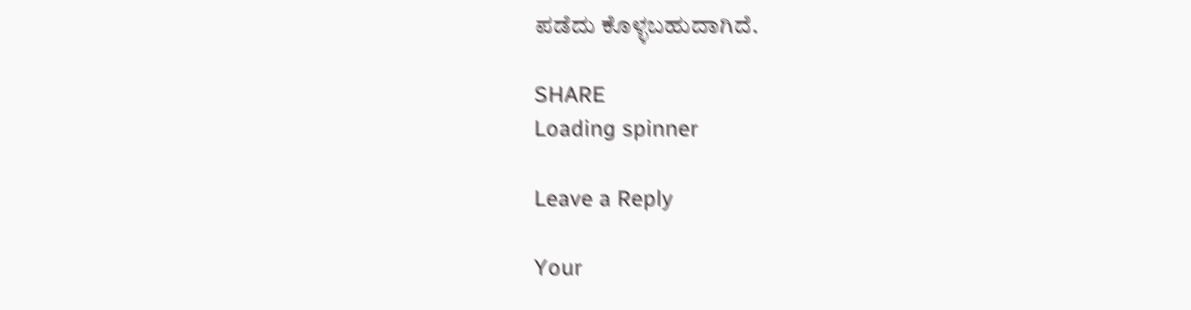ಪಡೆದು ಕೊಳ್ಳಬಹುದಾಗಿದೆ.

SHARE
Loading spinner

Leave a Reply

Your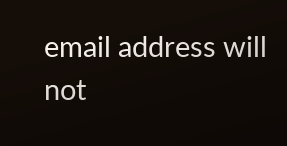email address will not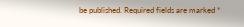be published. Required fields are marked *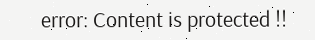error: Content is protected !!